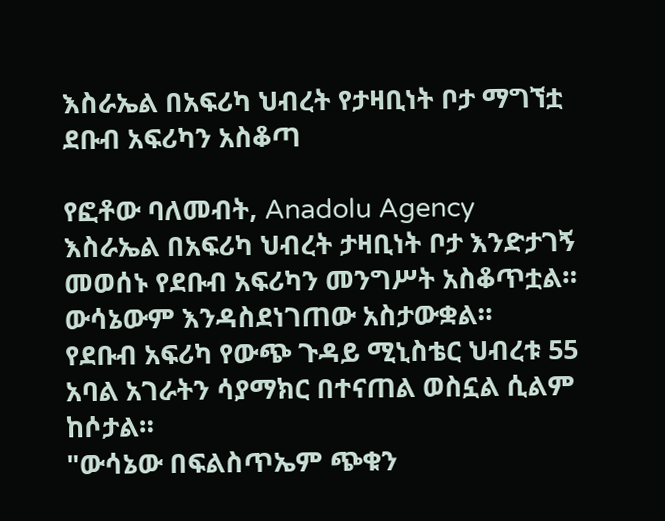እስራኤል በአፍሪካ ህብረት የታዛቢነት ቦታ ማግኘቷ ደቡብ አፍሪካን አስቆጣ

የፎቶው ባለመብት, Anadolu Agency
እስራኤል በአፍሪካ ህብረት ታዛቢነት ቦታ እንድታገኝ መወሰኑ የደቡብ አፍሪካን መንግሥት አስቆጥቷል።
ውሳኔውም እንዳስደነገጠው አስታውቋል።
የደቡብ አፍሪካ የውጭ ጉዳይ ሚኒስቴር ህብረቱ 55 አባል አገራትን ሳያማክር በተናጠል ወስኗል ሲልም ከሶታል።
"ውሳኔው በፍልስጥኤም ጭቁን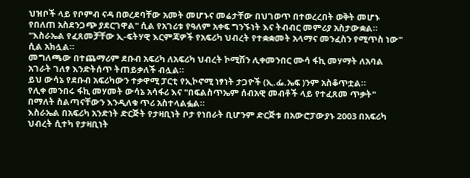ህዝቦች ላይ የቦምብ ናዳ በወረደባቸው አመት መሆኑና መሬታቸው በህገወጥ በተወረረበት ወቅት መሆኑ የበለጠ አስደንጋጭ ያደርገዋል" ሲል የአገሪቱ የዓለም አቀፍ ግንኙነት እና ትብብር መምሪያ አስታውቋል።
"እስራኤል የፈጸመቻቸው ኢ-ፍትሃዊ እርምጃዎች የአፍሪካ ህብረት የተቋቋመት አላማና መንፈስን የሚጥስ ነው" ሲል አክሏል።
መግለጫው በተጨማሪም ደቡብ አፍሪካ ለአፍሪካ ህብረት ኮሚሽን ሊቀመንበር ሙሳ ፋኪ መሃማት ለአባል አገራት ገለፃ እንድትሰጥ ትጠይቃለች ብሏል።
ይህ ውሳኔ የደቡብ አፍሪካውን ተቃዋሚ ፓርቲ የኢኮኖሚ ነፃነት ታጋዮች (ኢ.ፌ.ኤፍ )ንም አስቆጥቷል።
የሊቀ መንበሩ ፋኪ መሃመት ውሳኔ አሳፋሪ እና "በፍልስጥኤም ሰብአዊ መብቶች ላይ የተፈጸመ ጥቃት" በማለት ስልጣናቸውን እንዲለቁ ጥሪ አስተላልፏል።
እስራኤል በአፍሪካ አንድነት ድርጅት የታዛቢነት ቦታ የነበራት ቢሆንም ድርጅቱ በአውሮፓውያኑ 2003 በአፍሪካ ህብረት ሲተካ የታዛቢነት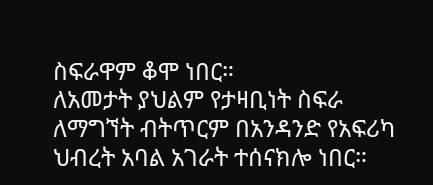ስፍራዋም ቆሞ ነበር።
ለአመታት ያህልም የታዛቢነት ስፍራ ለማግኘት ብትጥርም በአንዳንድ የአፍሪካ ህብረት አባል አገራት ተሰናክሎ ነበር።